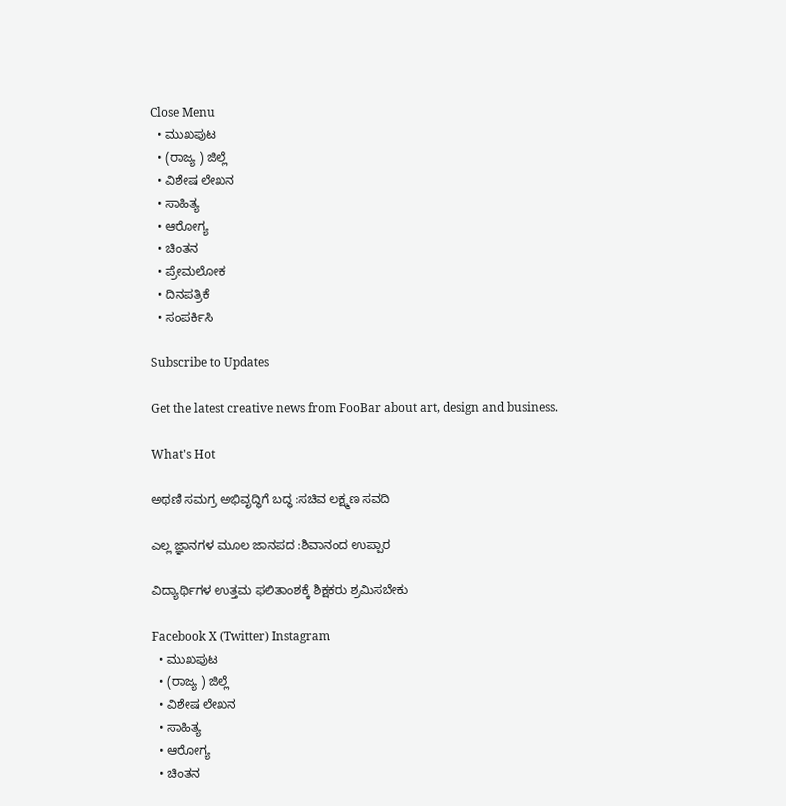Close Menu
  • ಮುಖಪುಟ
  • (ರಾಜ್ಯ ) ಜಿಲ್ಲೆ
  • ವಿಶೇಷ ಲೇಖನ
  • ಸಾಹಿತ್ಯ
  • ಆರೋಗ್ಯ
  • ಚಿಂತನ
  • ಪ್ರೇಮಲೋಕ
  • ದಿನಪತ್ರಿಕೆ
  • ಸಂಪರ್ಕಿಸಿ

Subscribe to Updates

Get the latest creative news from FooBar about art, design and business.

What's Hot

ಅಥಣಿ ಸಮಗ್ರ ಅಭಿವೃದ್ಧಿಗೆ ಬದ್ಧ :ಸಚಿವ ಲಕ್ಷ್ಮಣ ಸವದಿ

ಎಲ್ಲ ಜ್ಞಾನಗಳ ಮೂಲ ಜಾನಪದ :ಶಿವಾನಂದ ಉಪ್ಪಾರ

ವಿದ್ಯಾರ್ಥಿಗಳ ಉತ್ತಮ ಫಲಿತಾಂಶಕ್ಕೆ ಶಿಕ್ಷಕರು ಶ್ರಮಿಸಬೇಕು

Facebook X (Twitter) Instagram
  • ಮುಖಪುಟ
  • (ರಾಜ್ಯ ) ಜಿಲ್ಲೆ
  • ವಿಶೇಷ ಲೇಖನ
  • ಸಾಹಿತ್ಯ
  • ಆರೋಗ್ಯ
  • ಚಿಂತನ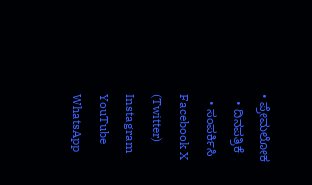• ಪ್ರೇಮಲೋಕ
  • ದಿನಪತ್ರಿಕೆ
  • ಸಂಪರ್ಕಿಸಿ
Facebook X (Twitter) Instagram YouTube WhatsApp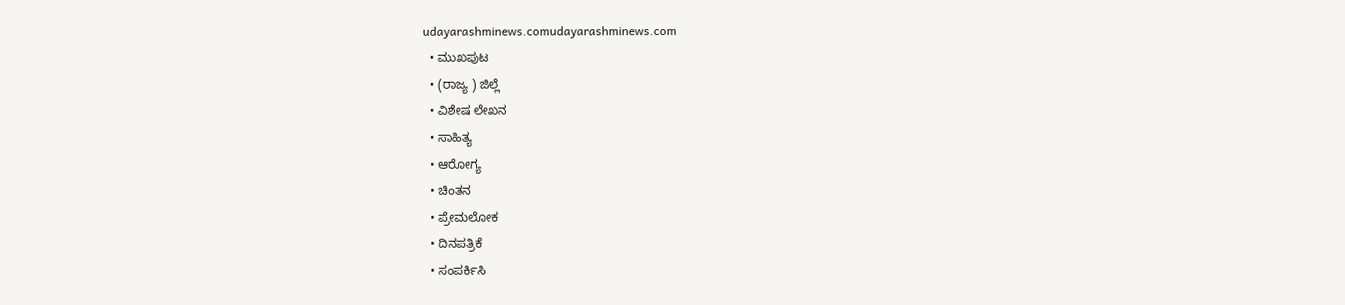udayarashminews.comudayarashminews.com
  • ಮುಖಪುಟ
  • (ರಾಜ್ಯ ) ಜಿಲ್ಲೆ
  • ವಿಶೇಷ ಲೇಖನ
  • ಸಾಹಿತ್ಯ
  • ಆರೋಗ್ಯ
  • ಚಿಂತನ
  • ಪ್ರೇಮಲೋಕ
  • ದಿನಪತ್ರಿಕೆ
  • ಸಂಪರ್ಕಿಸಿ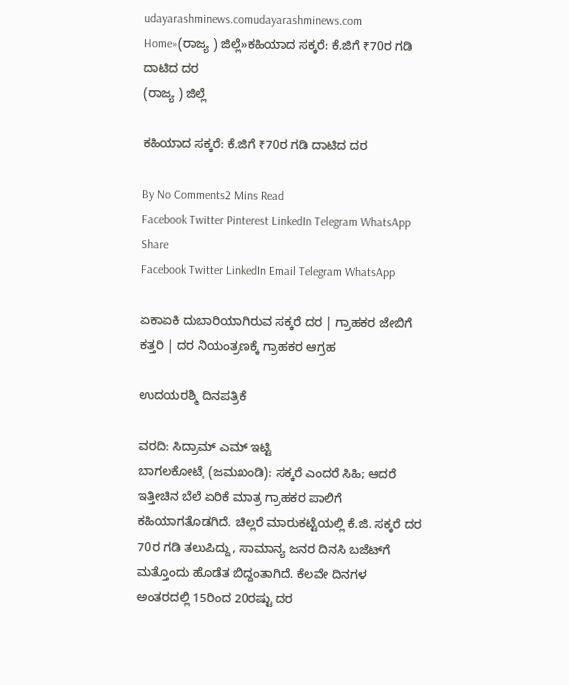udayarashminews.comudayarashminews.com
Home»(ರಾಜ್ಯ ) ಜಿಲ್ಲೆ»ಕಹಿಯಾದ ಸಕ್ಕರೆ: ಕೆ.ಜಿಗೆ ₹70ರ ಗಡಿ ದಾಟಿದ ದರ
(ರಾಜ್ಯ ) ಜಿಲ್ಲೆ

ಕಹಿಯಾದ ಸಕ್ಕರೆ: ಕೆ.ಜಿಗೆ ₹70ರ ಗಡಿ ದಾಟಿದ ದರ

By No Comments2 Mins Read
Facebook Twitter Pinterest LinkedIn Telegram WhatsApp
Share
Facebook Twitter LinkedIn Email Telegram WhatsApp

ಏಕಾಏಕಿ ದುಬಾರಿಯಾಗಿರುವ ಸಕ್ಕರೆ ದರ | ಗ್ರಾಹಕರ ಜೇಬಿಗೆ ಕತ್ತರಿ | ದರ ನಿಯಂತ್ರಣಕ್ಕೆ ಗ್ರಾಹಕರ ಆಗ್ರಹ

ಉದಯರಶ್ಮಿ ದಿನಪತ್ರಿಕೆ

ವರದಿ: ಸಿದ್ರಾಮ್ ಎಮ್ ಇಟ್ಟಿ
ಬಾಗಲಕೋಟೆˌ (ಜಮಖಂಡಿ): ಸಕ್ಕರೆ ಎಂದರೆ ಸಿಹಿ; ಆದರೆ ಇತ್ತೀಚಿನ ಬೆಲೆ ಏರಿಕೆ ಮಾತ್ರ ಗ್ರಾಹಕರ ಪಾಲಿಗೆ ಕಹಿಯಾಗತೊಡಗಿದೆ. ಚಿಲ್ಲರೆ ಮಾರುಕಟ್ಟೆಯಲ್ಲಿ ಕೆ.ಜಿ. ಸಕ್ಕರೆ ದರ 70ರ ಗಡಿ ತಲುಪಿದ್ದು, ಸಾಮಾನ್ಯ ಜನರ ದಿನಸಿ ಬಜೆಟ್‌ಗೆ ಮತ್ತೊಂದು ಹೊಡೆತ ಬಿದ್ದಂತಾಗಿದೆ. ಕೆಲವೇ ದಿನಗಳ ಅಂತರದಲ್ಲಿ 15ರಿಂದ 20ರಷ್ಟು ದರ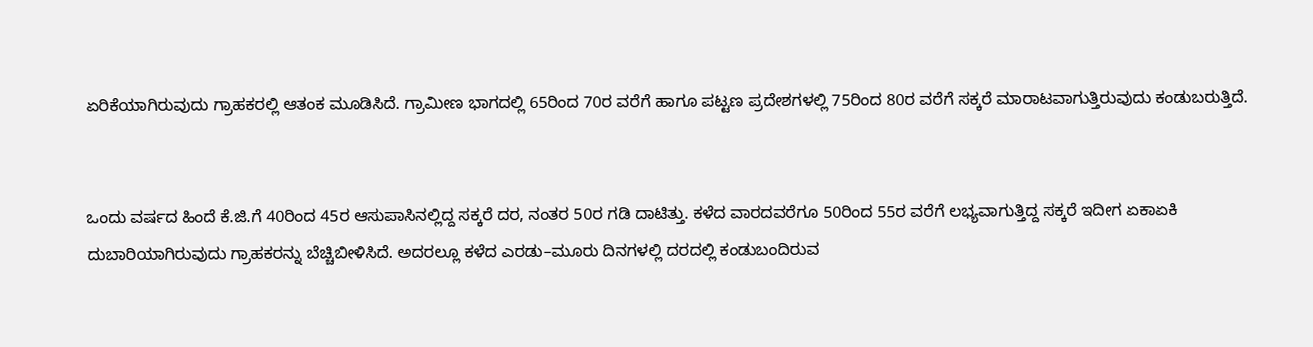ಏರಿಕೆಯಾಗಿರುವುದು ಗ್ರಾಹಕರಲ್ಲಿ ಆತಂಕ ಮೂಡಿಸಿದೆ. ಗ್ರಾಮೀಣ ಭಾಗದಲ್ಲಿ 65ರಿಂದ 70ರ ವರೆಗೆ ಹಾಗೂ ಪಟ್ಟಣ ಪ್ರದೇಶಗಳಲ್ಲಿ 75ರಿಂದ 80ರ ವರೆಗೆ ಸಕ್ಕರೆ ಮಾರಾಟವಾಗುತ್ತಿರುವುದು ಕಂಡುಬರುತ್ತಿದೆ.


ಒಂದು ವರ್ಷದ ಹಿಂದೆ ಕೆ.ಜಿ.ಗೆ 40ರಿಂದ 45ರ ಆಸುಪಾಸಿನಲ್ಲಿದ್ದ ಸಕ್ಕರೆ ದರ, ನಂತರ 50ರ ಗಡಿ ದಾಟಿತ್ತು. ಕಳೆದ ವಾರದವರೆಗೂ 50ರಿಂದ 55ರ ವರೆಗೆ ಲಭ್ಯವಾಗುತ್ತಿದ್ದ ಸಕ್ಕರೆ ಇದೀಗ ಏಕಾಏಕಿ ದುಬಾರಿಯಾಗಿರುವುದು ಗ್ರಾಹಕರನ್ನು ಬೆಚ್ಚಿಬೀಳಿಸಿದೆ. ಅದರಲ್ಲೂ ಕಳೆದ ಎರಡು–ಮೂರು ದಿನಗಳಲ್ಲಿ ದರದಲ್ಲಿ ಕಂಡುಬಂದಿರುವ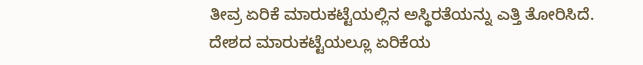ತೀವ್ರ ಏರಿಕೆ ಮಾರುಕಟ್ಟೆಯಲ್ಲಿನ ಅಸ್ಥಿರತೆಯನ್ನು ಎತ್ತಿ ತೋರಿಸಿದೆ.
ದೇಶದ ಮಾರುಕಟ್ಟೆಯಲ್ಲೂ ಏರಿಕೆಯ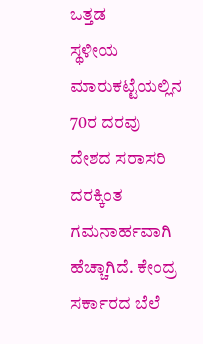ಒತ್ತಡ
ಸ್ಥಳೀಯ ಮಾರುಕಟ್ಟೆಯಲ್ಲಿನ 70ರ ದರವು ದೇಶದ ಸರಾಸರಿ ದರಕ್ಕಿಂತ ಗಮನಾರ್ಹವಾಗಿ ಹೆಚ್ಚಾಗಿದೆ. ಕೇಂದ್ರ ಸರ್ಕಾರದ ಬೆಲೆ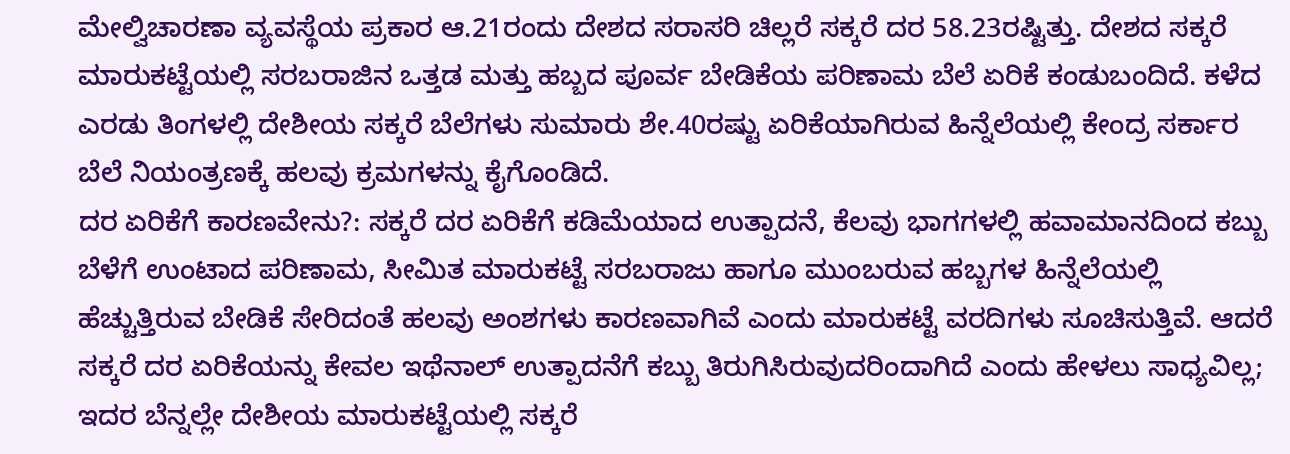ಮೇಲ್ವಿಚಾರಣಾ ವ್ಯವಸ್ಥೆಯ ಪ್ರಕಾರ ಆ.21ರಂದು ದೇಶದ ಸರಾಸರಿ ಚಿಲ್ಲರೆ ಸಕ್ಕರೆ ದರ 58.23ರಷ್ಟಿತ್ತು. ದೇಶದ ಸಕ್ಕರೆ ಮಾರುಕಟ್ಟೆಯಲ್ಲಿ ಸರಬರಾಜಿನ ಒತ್ತಡ ಮತ್ತು ಹಬ್ಬದ ಪೂರ್ವ ಬೇಡಿಕೆಯ ಪರಿಣಾಮ ಬೆಲೆ ಏರಿಕೆ ಕಂಡುಬಂದಿದೆ. ಕಳೆದ ಎರಡು ತಿಂಗಳಲ್ಲಿ ದೇಶೀಯ ಸಕ್ಕರೆ ಬೆಲೆಗಳು ಸುಮಾರು ಶೇ.40ರಷ್ಟು ಏರಿಕೆಯಾಗಿರುವ ಹಿನ್ನೆಲೆಯಲ್ಲಿ ಕೇಂದ್ರ ಸರ್ಕಾರ ಬೆಲೆ ನಿಯಂತ್ರಣಕ್ಕೆ ಹಲವು ಕ್ರಮಗಳನ್ನು ಕೈಗೊಂಡಿದೆ.
ದರ ಏರಿಕೆಗೆ ಕಾರಣವೇನು?: ಸಕ್ಕರೆ ದರ ಏರಿಕೆಗೆ ಕಡಿಮೆಯಾದ ಉತ್ಪಾದನೆ, ಕೆಲವು ಭಾಗಗಳಲ್ಲಿ ಹವಾಮಾನದಿಂದ ಕಬ್ಬು ಬೆಳೆಗೆ ಉಂಟಾದ ಪರಿಣಾಮ, ಸೀಮಿತ ಮಾರುಕಟ್ಟೆ ಸರಬರಾಜು ಹಾಗೂ ಮುಂಬರುವ ಹಬ್ಬಗಳ ಹಿನ್ನೆಲೆಯಲ್ಲಿ ಹೆಚ್ಚುತ್ತಿರುವ ಬೇಡಿಕೆ ಸೇರಿದಂತೆ ಹಲವು ಅಂಶಗಳು ಕಾರಣವಾಗಿವೆ ಎಂದು ಮಾರುಕಟ್ಟೆ ವರದಿಗಳು ಸೂಚಿಸುತ್ತಿವೆ. ಆದರೆ ಸಕ್ಕರೆ ದರ ಏರಿಕೆಯನ್ನು ಕೇವಲ ಇಥೆನಾಲ್ ಉತ್ಪಾದನೆಗೆ ಕಬ್ಬು ತಿರುಗಿಸಿರುವುದರಿಂದಾಗಿದೆ ಎಂದು ಹೇಳಲು ಸಾಧ್ಯವಿಲ್ಲ;
ಇದರ ಬೆನ್ನಲ್ಲೇ ದೇಶೀಯ ಮಾರುಕಟ್ಟೆಯಲ್ಲಿ ಸಕ್ಕರೆ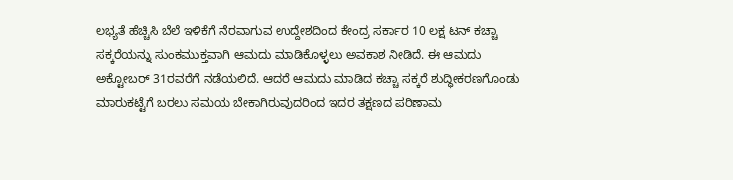ಲಭ್ಯತೆ ಹೆಚ್ಚಿಸಿ ಬೆಲೆ ಇಳಿಕೆಗೆ ನೆರವಾಗುವ ಉದ್ದೇಶದಿಂದ ಕೇಂದ್ರ ಸರ್ಕಾರ 10 ಲಕ್ಷ ಟನ್ ಕಚ್ಚಾ ಸಕ್ಕರೆಯನ್ನು ಸುಂಕಮುಕ್ತವಾಗಿ ಆಮದು ಮಾಡಿಕೊಳ್ಳಲು ಅವಕಾಶ ನೀಡಿದೆ. ಈ ಆಮದು ಅಕ್ಟೋಬರ್ 31ರವರೆಗೆ ನಡೆಯಲಿದೆ. ಆದರೆ ಆಮದು ಮಾಡಿದ ಕಚ್ಚಾ ಸಕ್ಕರೆ ಶುದ್ಧೀಕರಣಗೊಂಡು ಮಾರುಕಟ್ಟೆಗೆ ಬರಲು ಸಮಯ ಬೇಕಾಗಿರುವುದರಿಂದ ಇದರ ತಕ್ಷಣದ ಪರಿಣಾಮ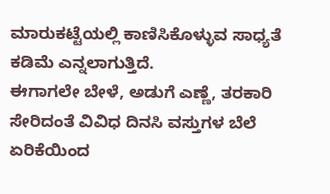ಮಾರುಕಟ್ಟೆಯಲ್ಲಿ ಕಾಣಿಸಿಕೊಳ್ಳುವ ಸಾಧ್ಯತೆ ಕಡಿಮೆ ಎನ್ನಲಾಗುತ್ತಿದೆ.
ಈಗಾಗಲೇ ಬೇಳೆ, ಅಡುಗೆ ಎಣ್ಣೆ, ತರಕಾರಿ ಸೇರಿದಂತೆ ವಿವಿಧ ದಿನಸಿ ವಸ್ತುಗಳ ಬೆಲೆ ಏರಿಕೆಯಿಂದ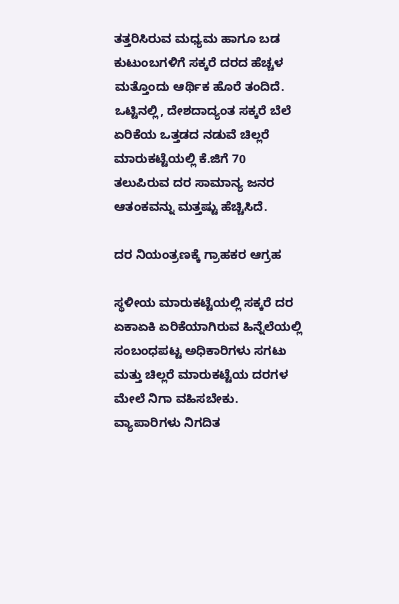ತತ್ತರಿಸಿರುವ ಮಧ್ಯಮ ಹಾಗೂ ಬಡ ಕುಟುಂಬಗಳಿಗೆ ಸಕ್ಕರೆ ದರದ ಹೆಚ್ಚಳ ಮತ್ತೊಂದು ಆರ್ಥಿಕ ಹೊರೆ ತಂದಿದೆ. ಒಟ್ಟಿನಲ್ಲಿ, ದೇಶದಾದ್ಯಂತ ಸಕ್ಕರೆ ಬೆಲೆ ಏರಿಕೆಯ ಒತ್ತಡದ ನಡುವೆ ಚಿಲ್ಲರೆ ಮಾರುಕಟ್ಟೆಯಲ್ಲಿ ಕೆ.ಜಿಗೆ 70 ತಲುಪಿರುವ ದರ ಸಾಮಾನ್ಯ ಜನರ ಆತಂಕವನ್ನು ಮತ್ತಷ್ಟು ಹೆಚ್ಚಿಸಿದೆ.

ದರ ನಿಯಂತ್ರಣಕ್ಕೆ ಗ್ರಾಹಕರ ಆಗ್ರಹ

ಸ್ಥಳೀಯ ಮಾರುಕಟ್ಟೆಯಲ್ಲಿ ಸಕ್ಕರೆ ದರ ಏಕಾಏಕಿ ಏರಿಕೆಯಾಗಿರುವ ಹಿನ್ನೆಲೆಯಲ್ಲಿ ಸಂಬಂಧಪಟ್ಟ ಅಧಿಕಾರಿಗಳು ಸಗಟು ಮತ್ತು ಚಿಲ್ಲರೆ ಮಾರುಕಟ್ಟೆಯ ದರಗಳ ಮೇಲೆ ನಿಗಾ ವಹಿಸಬೇಕು. ವ್ಯಾಪಾರಿಗಳು ನಿಗದಿತ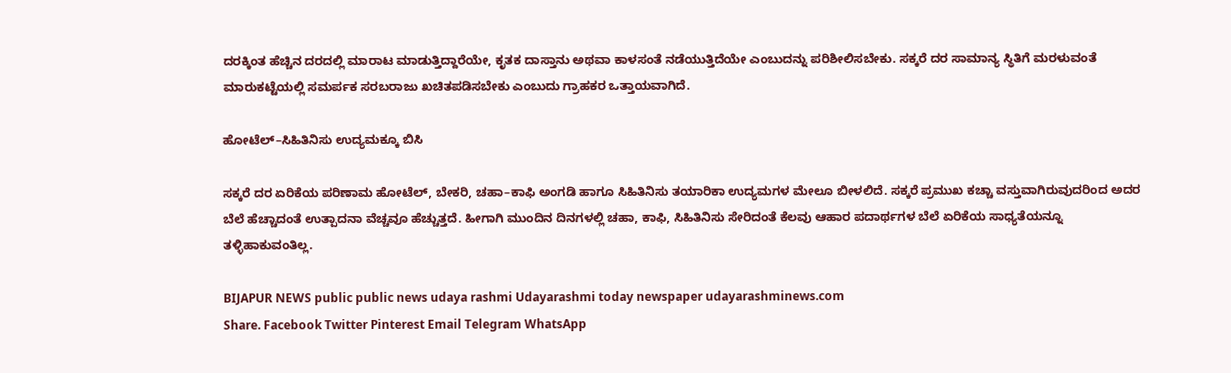ದರಕ್ಕಿಂತ ಹೆಚ್ಚಿನ ದರದಲ್ಲಿ ಮಾರಾಟ ಮಾಡುತ್ತಿದ್ದಾರೆಯೇ, ಕೃತಕ ದಾಸ್ತಾನು ಅಥವಾ ಕಾಳಸಂತೆ ನಡೆಯುತ್ತಿದೆಯೇ ಎಂಬುದನ್ನು ಪರಿಶೀಲಿಸಬೇಕು. ಸಕ್ಕರೆ ದರ ಸಾಮಾನ್ಯ ಸ್ಥಿತಿಗೆ ಮರಳುವಂತೆ ಮಾರುಕಟ್ಟೆಯಲ್ಲಿ ಸಮರ್ಪಕ ಸರಬರಾಜು ಖಚಿತಪಡಿಸಬೇಕು ಎಂಬುದು ಗ್ರಾಹಕರ ಒತ್ತಾಯವಾಗಿದೆ.

ಹೋಟೆಲ್–ಸಿಹಿತಿನಿಸು ಉದ್ಯಮಕ್ಕೂ ಬಿಸಿ

ಸಕ್ಕರೆ ದರ ಏರಿಕೆಯ ಪರಿಣಾಮ ಹೋಟೆಲ್, ಬೇಕರಿ, ಚಹಾ–ಕಾಫಿ ಅಂಗಡಿ ಹಾಗೂ ಸಿಹಿತಿನಿಸು ತಯಾರಿಕಾ ಉದ್ಯಮಗಳ ಮೇಲೂ ಬೀಳಲಿದೆ. ಸಕ್ಕರೆ ಪ್ರಮುಖ ಕಚ್ಚಾ ವಸ್ತುವಾಗಿರುವುದರಿಂದ ಅದರ ಬೆಲೆ ಹೆಚ್ಚಾದಂತೆ ಉತ್ಪಾದನಾ ವೆಚ್ಚವೂ ಹೆಚ್ಚುತ್ತದೆ. ಹೀಗಾಗಿ ಮುಂದಿನ ದಿನಗಳಲ್ಲಿ ಚಹಾ, ಕಾಫಿ, ಸಿಹಿತಿನಿಸು ಸೇರಿದಂತೆ ಕೆಲವು ಆಹಾರ ಪದಾರ್ಥಗಳ ಬೆಲೆ ಏರಿಕೆಯ ಸಾಧ್ಯತೆಯನ್ನೂ ತಳ್ಳಿಹಾಕುವಂತಿಲ್ಲ.

BIJAPUR NEWS public public news udaya rashmi Udayarashmi today newspaper udayarashminews.com
Share. Facebook Twitter Pinterest Email Telegram WhatsApp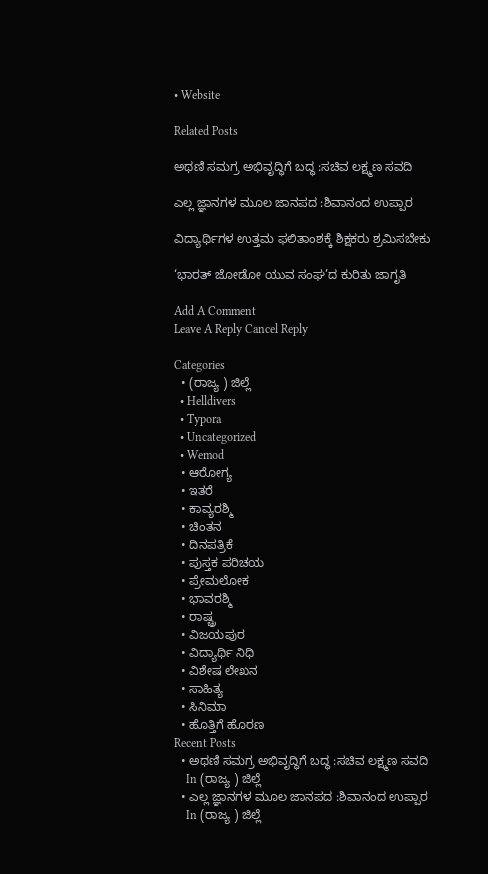• Website

Related Posts

ಅಥಣಿ ಸಮಗ್ರ ಅಭಿವೃದ್ಧಿಗೆ ಬದ್ಧ :ಸಚಿವ ಲಕ್ಷ್ಮಣ ಸವದಿ

ಎಲ್ಲ ಜ್ಞಾನಗಳ ಮೂಲ ಜಾನಪದ :ಶಿವಾನಂದ ಉಪ್ಪಾರ

ವಿದ್ಯಾರ್ಥಿಗಳ ಉತ್ತಮ ಫಲಿತಾಂಶಕ್ಕೆ ಶಿಕ್ಷಕರು ಶ್ರಮಿಸಬೇಕು

‘ಭಾರತ್ ಜೋಡೋ ಯುವ ಸಂಘ’ದ ಕುರಿತು ಜಾಗೃತಿ

Add A Comment
Leave A Reply Cancel Reply

Categories
  • (ರಾಜ್ಯ ) ಜಿಲ್ಲೆ
  • Helldivers
  • Typora
  • Uncategorized
  • Wemod
  • ಆರೋಗ್ಯ
  • ಇತರೆ
  • ಕಾವ್ಯರಶ್ಮಿ
  • ಚಿಂತನ
  • ದಿನಪತ್ರಿಕೆ
  • ಪುಸ್ತಕ ಪರಿಚಯ
  • ಪ್ರೇಮಲೋಕ
  • ಭಾವರಶ್ಮಿ
  • ರಾಷ್ಚ್ರ
  • ವಿಜಯಪುರ
  • ವಿದ್ಯಾರ್ಥಿ ನಿಧಿ
  • ವಿಶೇಷ ಲೇಖನ
  • ಸಾಹಿತ್ಯ
  • ಸಿನಿಮಾ
  • ಹೊತ್ತಿಗೆ ಹೊರಣ
Recent Posts
  • ಅಥಣಿ ಸಮಗ್ರ ಅಭಿವೃದ್ಧಿಗೆ ಬದ್ಧ :ಸಚಿವ ಲಕ್ಷ್ಮಣ ಸವದಿ
    In (ರಾಜ್ಯ ) ಜಿಲ್ಲೆ
  • ಎಲ್ಲ ಜ್ಞಾನಗಳ ಮೂಲ ಜಾನಪದ :ಶಿವಾನಂದ ಉಪ್ಪಾರ
    In (ರಾಜ್ಯ ) ಜಿಲ್ಲೆ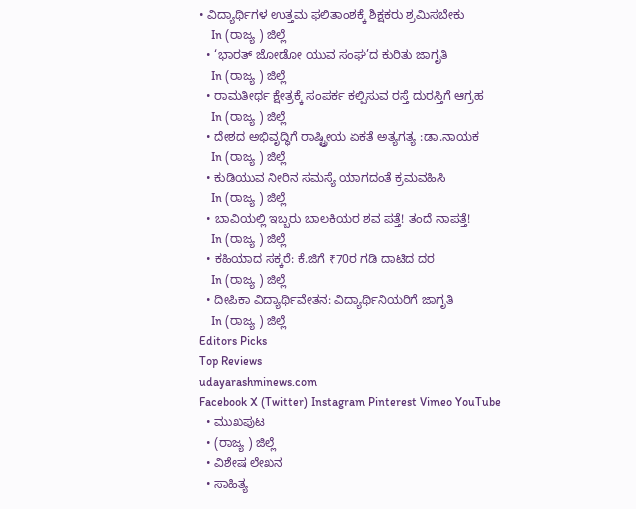• ವಿದ್ಯಾರ್ಥಿಗಳ ಉತ್ತಮ ಫಲಿತಾಂಶಕ್ಕೆ ಶಿಕ್ಷಕರು ಶ್ರಮಿಸಬೇಕು
    In (ರಾಜ್ಯ ) ಜಿಲ್ಲೆ
  • ‘ಭಾರತ್ ಜೋಡೋ ಯುವ ಸಂಘ’ದ ಕುರಿತು ಜಾಗೃತಿ
    In (ರಾಜ್ಯ ) ಜಿಲ್ಲೆ
  • ರಾಮತೀರ್ಥ ಕ್ಷೇತ್ರಕ್ಕೆ ಸಂಪರ್ಕ ಕಲ್ಪಿಸುವ ರಸ್ತೆ ದುರಸ್ತಿಗೆ ಆಗ್ರಹ
    In (ರಾಜ್ಯ ) ಜಿಲ್ಲೆ
  • ದೇಶದ ಅಭಿವೃದ್ಧಿಗೆ ರಾಷ್ಟ್ರೀಯ ಏಕತೆ ಅತ್ಯಗತ್ಯ :ಡಾ.ನಾಯಕ
    In (ರಾಜ್ಯ ) ಜಿಲ್ಲೆ
  • ಕುಡಿಯುವ ನೀರಿನ ಸಮಸ್ಯೆ ಯಾಗದಂತೆ ಕ್ರಮವಹಿಸಿ
    In (ರಾಜ್ಯ ) ಜಿಲ್ಲೆ
  • ಬಾವಿಯಲ್ಲಿ ಇಬ್ಬರು ಬಾಲಕಿಯರ ಶವ ಪತ್ತೆ! ತಂದೆ ನಾಪತ್ತೆ!
    In (ರಾಜ್ಯ ) ಜಿಲ್ಲೆ
  • ಕಹಿಯಾದ ಸಕ್ಕರೆ: ಕೆ.ಜಿಗೆ ₹70ರ ಗಡಿ ದಾಟಿದ ದರ
    In (ರಾಜ್ಯ ) ಜಿಲ್ಲೆ
  • ದೀಪಿಕಾ ವಿದ್ಯಾರ್ಥಿವೇತನ: ವಿದ್ಯಾರ್ಥಿನಿಯರಿಗೆ ಜಾಗೃತಿ
    In (ರಾಜ್ಯ ) ಜಿಲ್ಲೆ
Editors Picks
Top Reviews
udayarashminews.com
Facebook X (Twitter) Instagram Pinterest Vimeo YouTube
  • ಮುಖಪುಟ
  • (ರಾಜ್ಯ ) ಜಿಲ್ಲೆ
  • ವಿಶೇಷ ಲೇಖನ
  • ಸಾಹಿತ್ಯ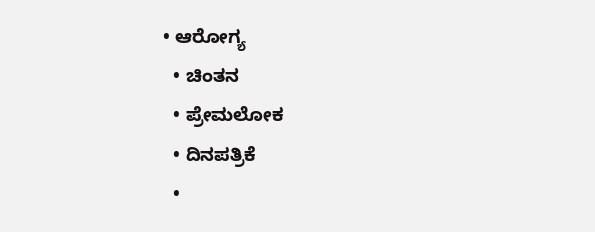• ಆರೋಗ್ಯ
  • ಚಿಂತನ
  • ಪ್ರೇಮಲೋಕ
  • ದಿನಪತ್ರಿಕೆ
  •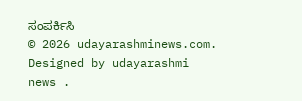ಸಂಪರ್ಕಿಸಿ
© 2026 udayarashminews.com. Designed by udayarashmi news .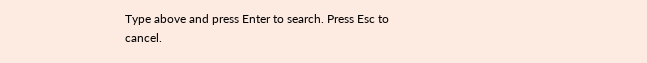Type above and press Enter to search. Press Esc to cancel.